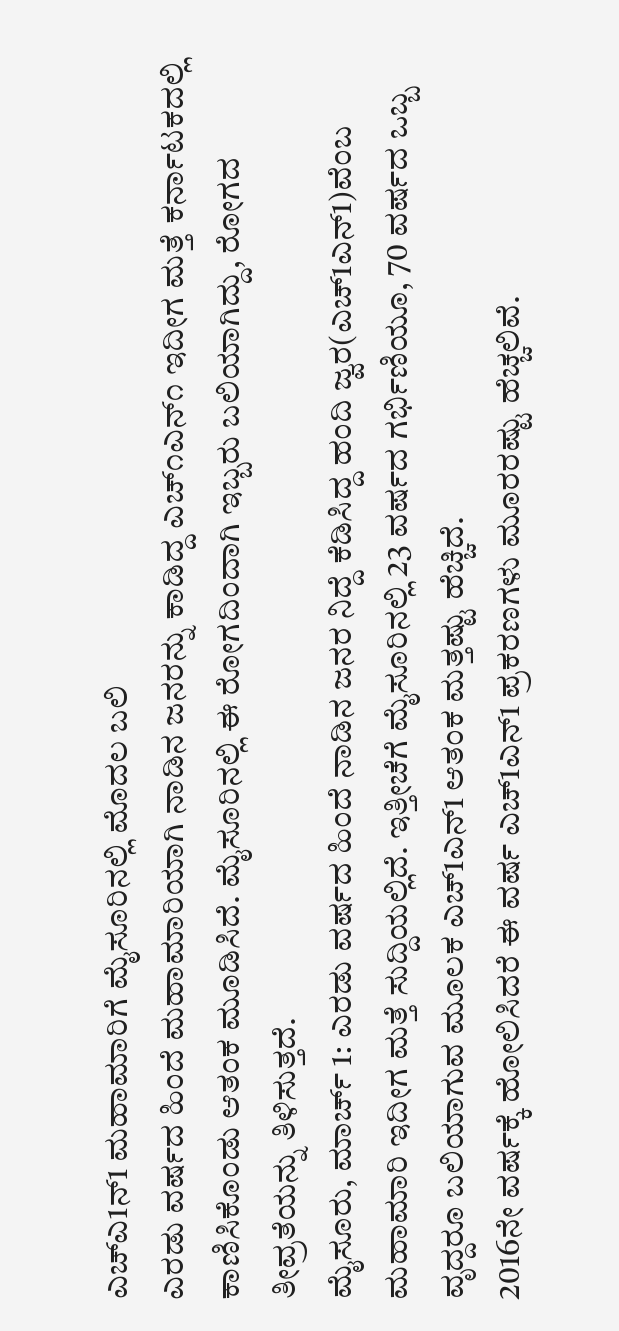ಎಚ್ಎ1ನ್1 ಮಹಾಮಾರಿಗೆ ಮೈಸೂರಿನಲ್ಲಿ ಮೊದಲ ಬಲಿ
ಎರಡು ವರ್ಷದ ಹಿಂದೆ ಮಹಾಮಾರಿಯಾಗಿ ನಾಡಿನ ಜನರನ್ನು ಕಾಡಿದ್ದ ಎಚ್೧ಎನ್೧ ಇದೀಗ ಮತ್ತೆ ಕರ್ನಾಟಕದಲ್ಲಿ ಕಾಣಿಸಿಕೊಂಡು ಆತಂಕ ಮೂಡಿಸಿದೆ. ಮೈಸೂರಿನಲ್ಲಿ ಈ ರೋಗದಿಂದಾಗಿ ಇಬ್ಬರು ಬಲಿಯಾಗಿದ್ದು, ರೋಗದ ತೀವ್ರತೆಯನ್ನು ತಿಳಿಸುತ್ತದೆ.
ಮೈಸೂರು, ಮಾರ್ಚ್ 1: ಎರಡು ವರ್ಷದ ಹಿಂದೆ ನಾಡಿನ ಜನರ ನಿದ್ದೆ ಕೆಡಿಸಿದ್ದ ಹಂದಿ ಜ್ವರ(ಎಚ್1ಎನ್1)ವೆಂಬ ಮಹಾಮಾರಿ ಇದೀಗ ಮತ್ತೆ ಸುದ್ದಿಯಲ್ಲಿದೆ. ಇತ್ತೀಚೆಗೆ ಮೈಸೂರಿನಲ್ಲಿ 23 ವರ್ಷದ ಗರ್ಭಿಣಿಯೂ, 70 ವರ್ಷದ ಒಬ್ಬ ವೃದ್ದರೂ ಬಲಿಯಾಗುವ ಮೂಲಕ ಎಚ್1ಎನ್1 ಆತಂಕ ಮತ್ತಷ್ಟು ಹೆಚ್ಚಿದೆ.
2016ನೇ ವರ್ಷಕ್ಕೆ ಹೋಲಿಸಿದರೆ ಈ ವರ್ಷ ಎಚ್1ಎನ್1 ಪ್ರಕರಣಗಳು ಮೂರರಷ್ಟು ಹೆಚ್ಚಲಿವೆ.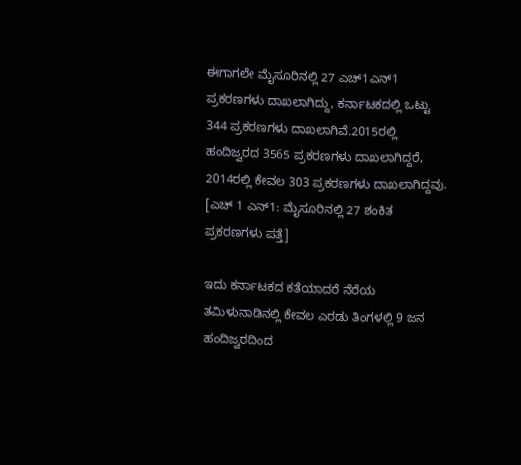ಈಗಾಗಲೇ ಮೈಸೂರಿನಲ್ಲಿ 27 ಎಚ್1ಎನ್1 ಪ್ರಕರಣಗಳು ದಾಖಲಾಗಿದ್ದು, ಕರ್ನಾಟಕದಲ್ಲಿ ಒಟ್ಟು 344 ಪ್ರಕರಣಗಳು ದಾಖಲಾಗಿವೆ.2015ರಲ್ಲಿ ಹಂದಿಜ್ವರದ 3565 ಪ್ರಕರಣಗಳು ದಾಖಲಾಗಿದ್ದರೆ, 2014ರಲ್ಲಿ ಕೇವಲ 303 ಪ್ರಕರಣಗಳು ದಾಖಲಾಗಿದ್ದವು.
[ಎಚ್ 1 ಎನ್1: ಮೈಸೂರಿನಲ್ಲಿ 27 ಶಂಕಿತ ಪ್ರಕರಣಗಳು ಪತ್ತೆ]

ಇದು ಕರ್ನಾಟಕದ ಕತೆಯಾದರೆ ನೆರೆಯ ತಮಿಳುನಾಡಿನಲ್ಲಿ ಕೇವಲ ಎರಡು ತಿಂಗಳಲ್ಲಿ 9 ಜನ ಹಂದಿಜ್ವರದಿಂದ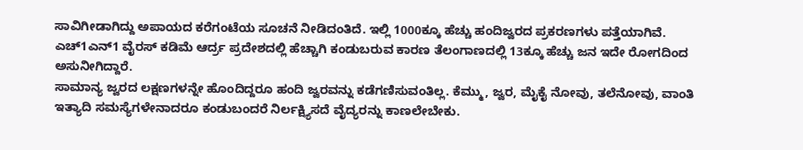ಸಾವಿಗೀಡಾಗಿದ್ದು ಅಪಾಯದ ಕರೆಗಂಟೆಯ ಸೂಚನೆ ನೀಡಿದಂತಿದೆ. ಇಲ್ಲಿ 1000ಕ್ಕೂ ಹೆಚ್ಚು ಹಂದಿಜ್ವರದ ಪ್ರಕರಣಗಳು ಪತ್ತೆಯಾಗಿವೆ. ಎಚ್1ಎನ್1 ವೈರಸ್ ಕಡಿಮೆ ಆರ್ದ್ರ ಪ್ರದೇಶದಲ್ಲಿ ಹೆಚ್ಚಾಗಿ ಕಂಡುಬರುವ ಕಾರಣ ತೆಲಂಗಾಣದಲ್ಲಿ 13ಕ್ಕೂ ಹೆಚ್ಚು ಜನ ಇದೇ ರೋಗದಿಂದ ಅಸುನೀಗಿದ್ದಾರೆ.
ಸಾಮಾನ್ಯ ಜ್ವರದ ಲಕ್ಷಣಗಳನ್ನೇ ಹೊಂದಿದ್ದರೂ ಹಂದಿ ಜ್ವರವನ್ನು ಕಡೆಗಣಿಸುವಂತಿಲ್ಲ. ಕೆಮ್ಮು, ಜ್ವರ, ಮೈಕೈ ನೋವು, ತಲೆನೋವು, ವಾಂತಿ ಇತ್ಯಾದಿ ಸಮಸ್ಯೆಗಳೇನಾದರೂ ಕಂಡುಬಂದರೆ ನಿರ್ಲಕ್ಷ್ಯಿಸದೆ ವೈದ್ಯರನ್ನು ಕಾಣಲೇಬೇಕು.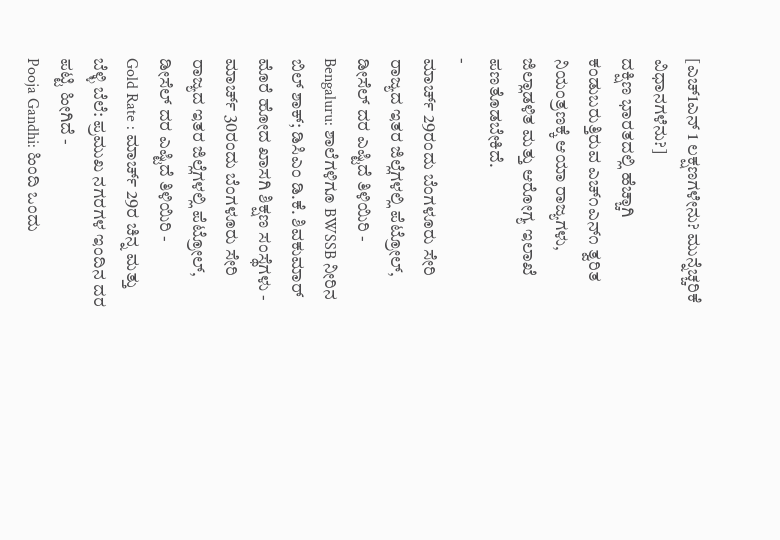[ಎಚ್1ಎನ್ 1 ಲಕ್ಷಣಗಳೇನು? ಮುನ್ನೆಚ್ಚರಿಕೆ ವಿಧಾನಗಳೆನು?]
ದಕ್ಷಿಣ ಭಾರತದಲ್ಲಿ ಹೆಚ್ಚಾಗಿ ಕಂಡುಬರುತ್ತಿರುವ ಎಚ್೧ಎನ್೧ ತ್ವರಿತ ನಿಯಂತ್ರಣಕ್ಕೆ ಆಯಾ ರಾಜ್ಯಗಳು, ಜಿಲ್ಲಾಡಳಿತ ಮತ್ತು ಆರೋಗ್ಯ ಇಲಾಖೆ ಪಣತೊಡಬೇಕಿದೆ.
-
ಮಾರ್ಚ್ 29ರಂದು ಬೆಂಗಳೂರು ಸೇರಿ ರಾಜ್ಯದ ಇತರ ಜಿಲ್ಲೆಗಳಲ್ಲಿ ಪೆಟ್ರೋಲ್, ಡೀಸೆಲ್ ದರ ಎಷ್ಟಿದೆ ತಿಳಿಯಿರಿ -
Bengaluru: ಶಾಲೆಗಳಿಗೂ BWSSB ನೀರಿನ ಬಿಲ್ ಶಾಕ್; ಡಿಸಿಎಂ ಡಿ.ಕೆ. ಶಿವಕುಮಾರ್ ಮೊರೆ ಹೋದ ಖಾಸಗಿ ಶಿಕ್ಷಣ ಸಂಸ್ಥೆಗಳು -
ಮಾರ್ಚ್ 30ರಂದು ಬೆಂಗಳೂರು ಸೇರಿ ರಾಜ್ಯದ ಇತರ ಜಿಲ್ಲೆಗಳಲ್ಲಿ ಪೆಟ್ರೋಲ್, ಡೀಸೆಲ್ ದರ ಎಷ್ಟಿದೆ ತಿಳಿಯಿರಿ -
Gold Rate : ಮಾರ್ಚ್ 29ರ ಚಿನ್ನ ಮತ್ತು ಬೆಳ್ಳಿ ಬೆಲೆ: ಪ್ರಮುಖ ನಗರಗಳ ಇಂದಿನ ದರ ಪಟ್ಟಿ ಹೀಗಿದೆ -
Pooja Gandhi: ಹಿಂದಿ ಒಂದು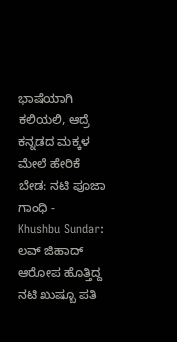ಭಾಷೆಯಾಗಿ ಕಲಿಯಲಿ, ಆದ್ರೆ ಕನ್ನಡದ ಮಕ್ಕಳ ಮೇಲೆ ಹೇರಿಕೆ ಬೇಡ: ನಟಿ ಪೂಜಾ ಗಾಂಧಿ -
Khushbu Sundar: ಲವ್ ಜಿಹಾದ್ ಆರೋಪ ಹೊತ್ತಿದ್ದ ನಟಿ ಖುಷ್ಬೂ ಪತಿ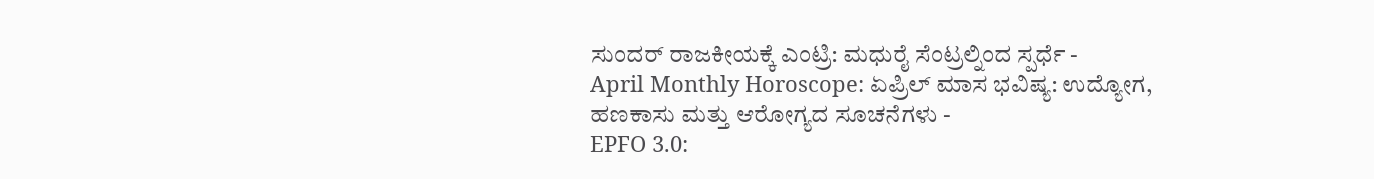ಸುಂದರ್ ರಾಜಕೀಯಕ್ಕೆ ಎಂಟ್ರಿ: ಮಧುರೈ ಸೆಂಟ್ರಲ್ನಿಂದ ಸ್ಪರ್ಧೆ -
April Monthly Horoscope: ಏಪ್ರಿಲ್ ಮಾಸ ಭವಿಷ್ಯ: ಉದ್ಯೋಗ, ಹಣಕಾಸು ಮತ್ತು ಆರೋಗ್ಯದ ಸೂಚನೆಗಳು -
EPFO 3.0: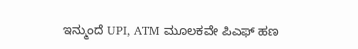ಇನ್ಮುಂದೆ UPI, ATM ಮೂಲಕವೇ ಪಿಎಫ್ ಹಣ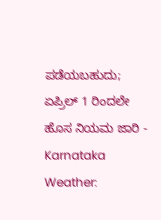ಪಡೆಯಬಹುದು; ಏಪ್ರಿಲ್ 1 ರಿಂದಲೇ ಹೊಸ ನಿಯಮ ಜಾರಿ -
Karnataka Weather: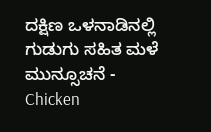ದಕ್ಷಿಣ ಒಳನಾಡಿನಲ್ಲಿ ಗುಡುಗು ಸಹಿತ ಮಳೆ ಮುನ್ಸೂಚನೆ -
Chicken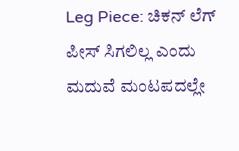Leg Piece: ಚಿಕನ್ ಲೆಗ್ ಪೀಸ್ ಸಿಗಲಿಲ್ಲ ಎಂದು ಮದುವೆ ಮಂಟಪದಲ್ಲೇ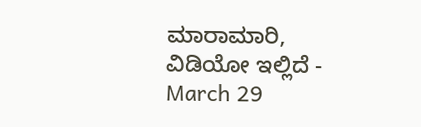ಮಾರಾಮಾರಿ, ವಿಡಿಯೋ ಇಲ್ಲಿದೆ -
March 29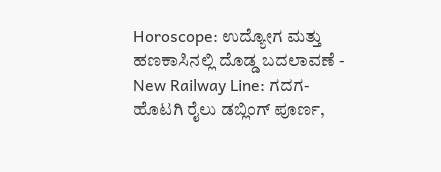Horoscope: ಉದ್ಯೋಗ ಮತ್ತು ಹಣಕಾಸಿನಲ್ಲಿ ದೊಡ್ಡ ಬದಲಾವಣೆ -
New Railway Line: ಗದಗ-ಹೊಟಗಿ ರೈಲು ಡಬ್ಲಿಂಗ್ ಪೂರ್ಣ,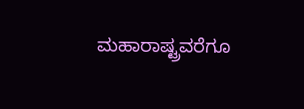ಮಹಾರಾಷ್ಟ್ರವರೆಗೂ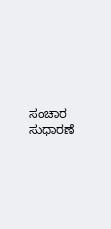ಸಂಚಾರ ಸುಧಾರಣೆ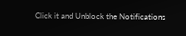Click it and Unblock the Notifications